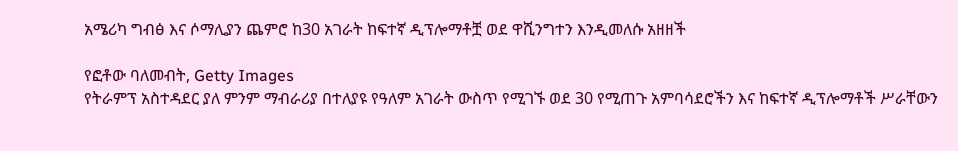አሜሪካ ግብፅ እና ሶማሊያን ጨምሮ ከ30 አገራት ከፍተኛ ዲፕሎማቶቿ ወደ ዋሺንግተን እንዲመለሱ አዘዘች

የፎቶው ባለመብት, Getty Images
የትራምፕ አስተዳደር ያለ ምንም ማብራሪያ በተለያዩ የዓለም አገራት ውስጥ የሚገኙ ወደ 30 የሚጠጉ አምባሳደሮችን እና ከፍተኛ ዲፕሎማቶች ሥራቸውን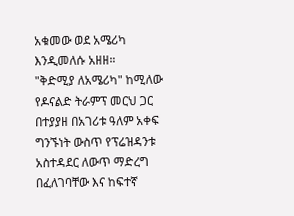አቁመው ወደ አሜሪካ እንዲመለሱ አዘዘ።
"ቅድሚያ ለአሜሪካ" ከሚለው የዶናልድ ትራምፕ መርህ ጋር በተያያዘ በአገሪቱ ዓለም አቀፍ ግንኙነት ውስጥ የፕሬዝዳንቱ አስተዳደር ለውጥ ማድረግ በፈለገባቸው እና ከፍተኛ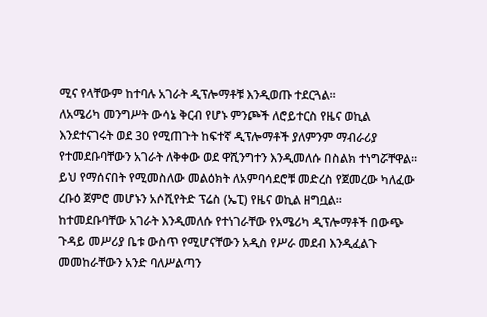ሚና የላቸውም ከተባሉ አገራት ዲፕሎማቶቹ እንዲወጡ ተደርጓል።
ለአሜሪካ መንግሥት ውሳኔ ቅርብ የሆኑ ምንጮች ለሮይተርስ የዜና ወኪል እንደተናገሩት ወደ 30 የሚጠጉት ከፍተኛ ዲፕሎማቶች ያለምንም ማብራሪያ የተመደቡባቸውን አገራት ለቅቀው ወደ ዋሺንግተን እንዲመለሱ በስልክ ተነግሯቸዋል።
ይህ የማሰናበት የሚመስለው መልዕክት ለአምባሳደሮቹ መድረስ የጀመረው ካለፈው ረቡዕ ጀምሮ መሆኑን አሶሺየትድ ፕሬስ (ኤፒ) የዜና ወኪል ዘግቧል።
ከተመደቡባቸው አገራት እንዲመለሱ የተነገራቸው የአሜሪካ ዲፕሎማቶች በውጭ ጉዳይ መሥሪያ ቤቱ ውስጥ የሚሆናቸውን አዲስ የሥራ መደብ እንዲፈልጉ መመከራቸውን አንድ ባለሥልጣን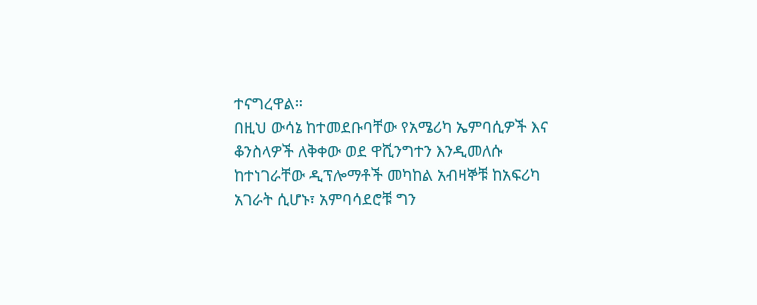ተናግረዋል።
በዚህ ውሳኔ ከተመደቡባቸው የአሜሪካ ኤምባሲዎች እና ቆንስላዎች ለቅቀው ወደ ዋሺንግተን እንዲመለሱ ከተነገራቸው ዲፕሎማቶች መካከል አብዛኞቹ ከአፍሪካ አገራት ሲሆኑ፣ አምባሳደሮቹ ግን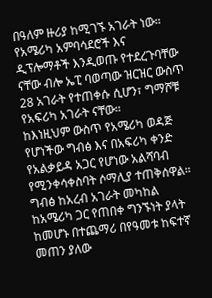በዓለም ዙሪያ ከሚገኙ አገራት ነው።
የአሜሪካ አምባሳደሮች እና ዲፕሎማቶች እንዲወጡ የተደረጉባቸው ናቸው ብሎ ኤፒ ባወጣው ዝርዝር ውስጥ 28 አገራት የተጠቀሱ ሲሆን፣ ግማሾቹ የአፍሪካ አገራት ናቸው።
ከእነዚህም ውስጥ የአሜሪካ ወዳጅ የሆነችው ግብፅ እና በአፍሪካ ቀንድ የአልቃይዳ አጋር የሆነው አልሻባብ የሚንቀሳቀስባት ሶማሊያ ተጠቅሰዋል።
ግብፅ ከአረብ አገራት መካከል ከአሜሪካ ጋር የጠበቀ ግንኙነት ያላት ከመሆኑ በተጨማሪ በየዓመቱ ከፍተኛ መጠን ያለው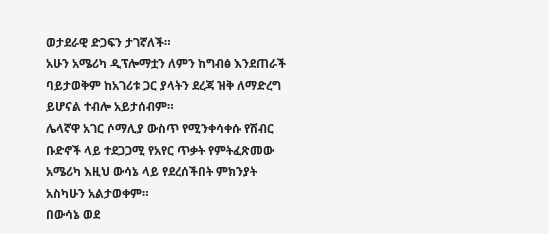ወታደራዊ ድጋፍን ታገኛለች።
አሁን አሜሪካ ዲፕሎማቷን ለምን ከግብፅ እንደጠራች ባይታወቅም ከአገሪቱ ጋር ያላትን ደረጃ ዝቅ ለማድረግ ይሆናል ተብሎ አይታሰብም።
ሌላኛዋ አገር ሶማሊያ ውስጥ የሚንቀሳቀሱ የሽብር ቡድኖች ላይ ተደጋጋሚ የአየር ጥቃት የምትፈጽመው አሜሪካ እዚህ ውሳኔ ላይ የደረሰችበት ምክንያት አስካሁን አልታወቀም።
በውሳኔ ወደ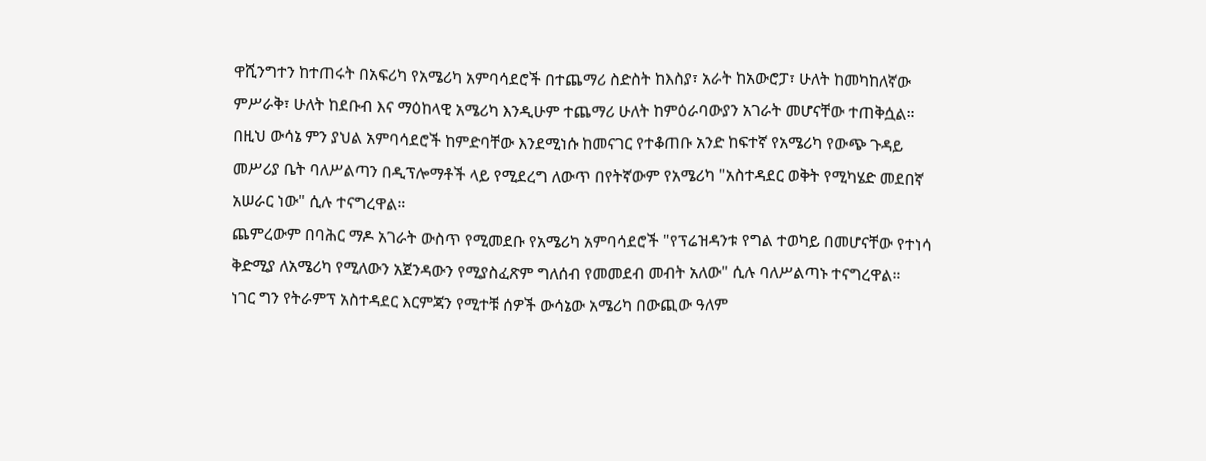ዋሺንግተን ከተጠሩት በአፍሪካ የአሜሪካ አምባሳደሮች በተጨማሪ ስድስት ከእስያ፣ አራት ከአውሮፓ፣ ሁለት ከመካከለኛው ምሥራቅ፣ ሁለት ከደቡብ እና ማዕከላዊ አሜሪካ እንዲሁም ተጨማሪ ሁለት ከምዕራባውያን አገራት መሆናቸው ተጠቅሷል።
በዚህ ውሳኔ ምን ያህል አምባሳደሮች ከምድባቸው እንደሚነሱ ከመናገር የተቆጠቡ አንድ ከፍተኛ የአሜሪካ የውጭ ጉዳይ መሥሪያ ቤት ባለሥልጣን በዲፕሎማቶች ላይ የሚደረግ ለውጥ በየትኛውም የአሜሪካ "አስተዳደር ወቅት የሚካሄድ መደበኛ አሠራር ነው" ሲሉ ተናግረዋል።
ጨምረውም በባሕር ማዶ አገራት ውስጥ የሚመደቡ የአሜሪካ አምባሳደሮች "የፕሬዝዳንቱ የግል ተወካይ በመሆናቸው የተነሳ ቅድሚያ ለአሜሪካ የሚለውን አጀንዳውን የሚያስፈጽም ግለሰብ የመመደብ መብት አለው" ሲሉ ባለሥልጣኑ ተናግረዋል።
ነገር ግን የትራምፕ አስተዳደር እርምጃን የሚተቹ ሰዎች ውሳኔው አሜሪካ በውጪው ዓለም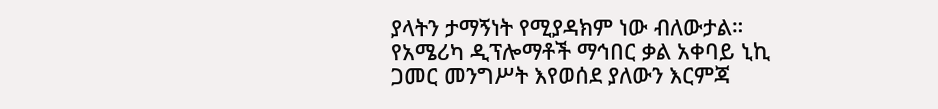ያላትን ታማኝነት የሚያዳክም ነው ብለውታል።
የአሜሪካ ዲፕሎማቶች ማኅበር ቃል አቀባይ ኒኪ ጋመር መንግሥት እየወሰደ ያለውን እርምጃ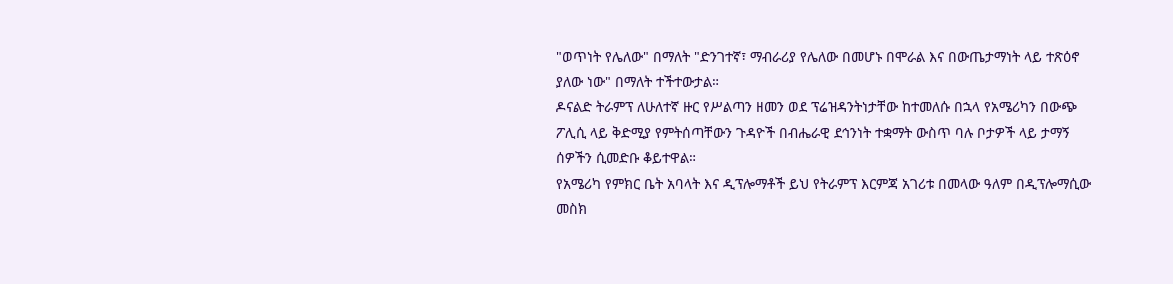"ወጥነት የሌለው" በማለት "ድንገተኛ፣ ማብራሪያ የሌለው በመሆኑ በሞራል እና በውጤታማነት ላይ ተጽዕኖ ያለው ነው" በማለት ተችተውታል።
ዶናልድ ትራምፕ ለሁለተኛ ዙር የሥልጣን ዘመን ወደ ፕሬዝዳንትነታቸው ከተመለሱ በኋላ የአሜሪካን በውጭ ፖሊሲ ላይ ቅድሚያ የምትሰጣቸውን ጉዳዮች በብሔራዊ ደኅንነት ተቋማት ውስጥ ባሉ ቦታዎች ላይ ታማኝ ሰዎችን ሲመድቡ ቆይተዋል።
የአሜሪካ የምክር ቤት አባላት እና ዲፕሎማቶች ይህ የትራምፕ እርምጃ አገሪቱ በመላው ዓለም በዲፕሎማሲው መስክ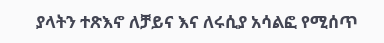ያላትን ተጽእኖ ለቻይና እና ለሩሲያ አሳልፎ የሚሰጥ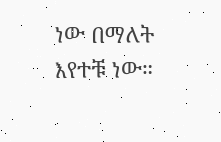ነው በማለት እየተቹ ነው።